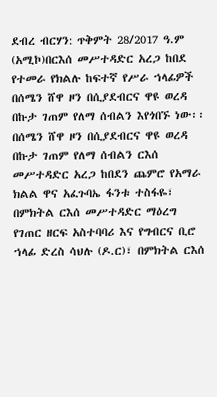ደብረ ብርሃን: ጥቅምት 28/2017 ዓ.ም (አሚኮ)በርእሰ መሥተዳድር አረጋ ከበደ የተመራ የክልሉ ከፍተኛ የሥራ ኀላፊዎች በሰሜን ሸዋ ዞን በሲያደብርና ዋዩ ወረዳ በኩታ ገጠም የለማ ሰብልን እየጎበኙ ነው፡፡
በሰሜን ሸዋ ዞን በሲያደብርና ዋዩ ወረዳ በኩታ ገጠም የለማ ሰብልን ርእሰ መሥተዳድር አረጋ ከበደን ጨምሮ የአማራ ክልል ዋና አፈጉባኤ ፋንቱ ተስፋዬ፣ በምክትል ርእሰ መሥተዳድር ማዕረግ የገጠር ዘርፍ አስተባባሪ እና የግብርና ቢሮ ኀላፊ ድረስ ሳህሉ (ዶ.ር)፣ በምክትል ርእሰ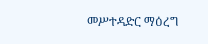መሥተዳድር ማዕረግ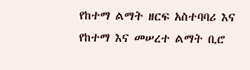የከተማ ልማት ዘርፍ አስተባባሪ እና የከተማ እና መሠረተ ልማት ቢሮ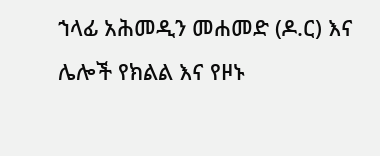ኀላፊ አሕመዲን መሐመድ (ዶ.ር) እና ሌሎች የክልል እና የዞኑ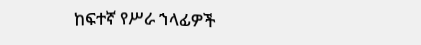ከፍተኛ የሥራ ኀላፊዎች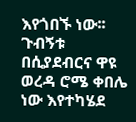እየጎበኙ ነው፡፡
ጉብኝቱ በሲያደብርና ዋዩ ወረዳ ሮሜ ቀበሌ ነው እየተካሄደ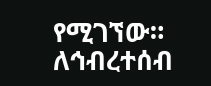የሚገኘው።
ለኅብረተሰብ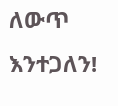ለውጥ እንተጋለን!